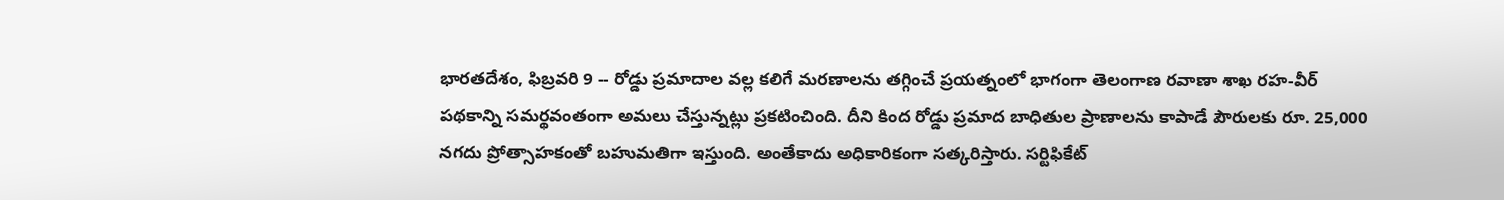భారతదేశం, ఫిబ్రవరి 9 -- రోడ్డు ప్రమాదాల వల్ల కలిగే మరణాలను తగ్గించే ప్రయత్నంలో భాగంగా తెలంగాణ రవాణా శాఖ రహ-వీర్ పథకాన్ని సమర్థవంతంగా అమలు చేస్తున్నట్లు ప్రకటించింది. దీని కింద రోడ్డు ప్రమాద బాధితుల ప్రాణాలను కాపాడే పౌరులకు రూ. 25,000 నగదు ప్రోత్సాహకంతో బహుమతిగా ఇస్తుంది. అంతేకాదు అధికారికంగా సత్కరిస్తారు. సర్టిఫికేట్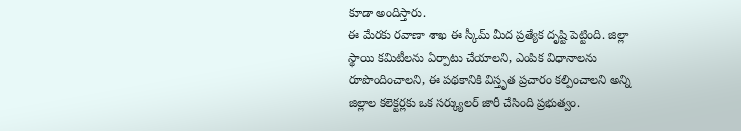కూడా అందిస్తారు.
ఈ మేరకు రవాణా శాఖ ఈ స్కీమ్ మీద ప్రత్యేక దృష్టి పెట్టింది. జిల్లా స్థాయి కమిటీలను ఏర్పాటు చేయాలని, ఎంపిక విధానాలను రూపొందించాలని, ఈ పథకానికి విస్తృత ప్రచారం కల్పించాలని అన్ని జిల్లాల కలెక్టర్లకు ఒక సర్క్యులర్ జారీ చేసింది ప్రభుత్వం.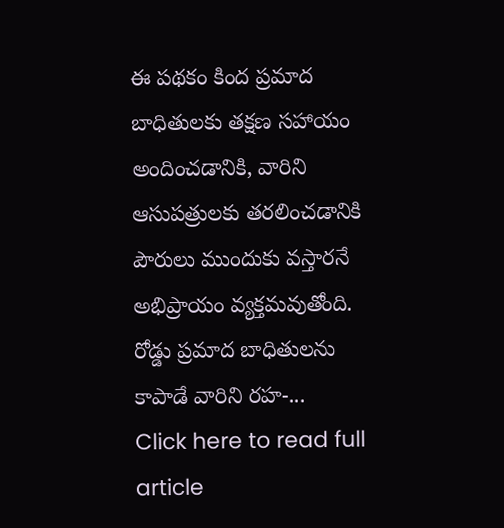ఈ పథకం కింద ప్రమాద బాధితులకు తక్షణ సహాయం అందించడానికి, వారిని ఆసుపత్రులకు తరలించడానికి పౌరులు ముందుకు వస్తారనే అభిప్రాయం వ్యక్తమవుతోంది. రోడ్డు ప్రమాద బాధితులను కాపాడే వారిని రహ-...
Click here to read full article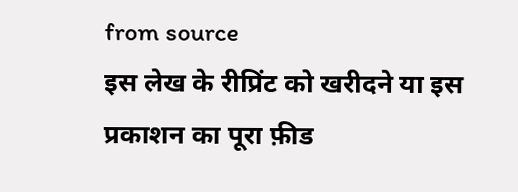from source
इस लेख के रीप्रिंट को खरीदने या इस प्रकाशन का पूरा फ़ीड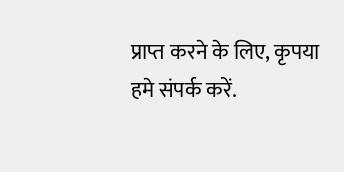प्राप्त करने के लिए, कृपया
हमे संपर्क करें.